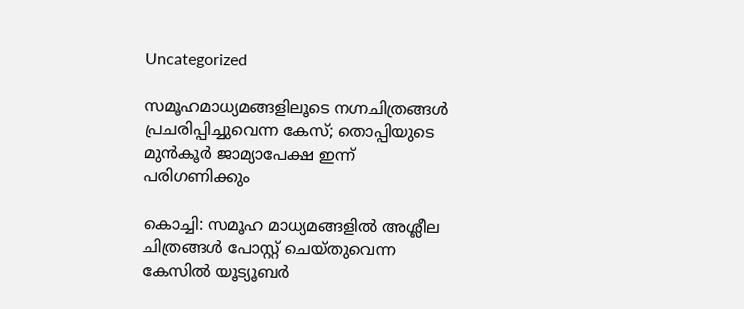Uncategorized

സമൂഹമാധ്യമങ്ങളിലൂടെ നഗ്നചിത്രങ്ങൾ പ്രചരിപ്പിച്ചുവെന്ന കേസ്; തൊപ്പിയുടെ മുൻകൂർ ജാമ്യാപേക്ഷ ഇന്ന് പരിഗണിക്കും

കൊച്ചി: സമൂഹ മാധ്യമങ്ങളിൽ അശ്ലീല
ചിത്രങ്ങൾ പോസ്റ്റ് ചെയ്‌തുവെന്ന കേസിൽ യൂട്യൂബർ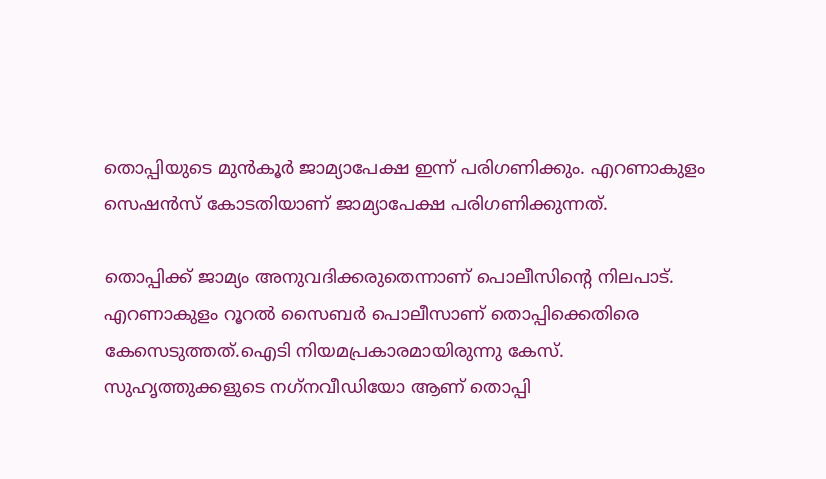തൊപ്പിയുടെ മുൻകൂർ ജാമ്യാപേക്ഷ ഇന്ന് പരിഗണിക്കും. എറണാകുളം സെഷൻസ് കോടതിയാണ് ജാമ്യാപേക്ഷ പരിഗണിക്കുന്നത്.

തൊപ്പിക്ക് ജാമ്യം അനുവദിക്കരുതെന്നാണ് പൊലീസിന്റെ നിലപാട്. എറണാകുളം റൂറൽ സൈബർ പൊലീസാണ് തൊപ്പിക്കെതിരെ കേസെടുത്തത്.ഐടി നിയമപ്രകാരമായിരുന്നു കേസ്.
സുഹൃത്തുക്കളുടെ നഗ്‌നവീഡിയോ ആണ് തൊപ്പി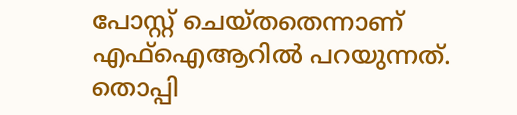പോസ്റ്റ് ചെയ്‌തതെന്നാണ് എഫ്ഐആറിൽ പറയുന്നത്.
തൊപ്പി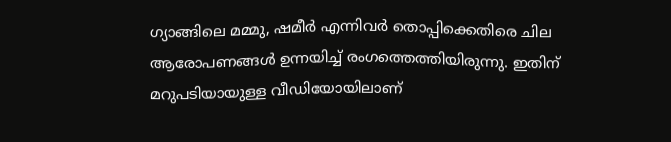ഗ്യാങ്ങിലെ മമ്മു, ഷമീർ എന്നിവർ തൊപ്പിക്കെതിരെ ചില ആരോപണങ്ങൾ ഉന്നയിച്ച് രംഗത്തെത്തിയിരുന്നു. ഇതിന് മറുപടിയായുള്ള വീഡിയോയിലാണ്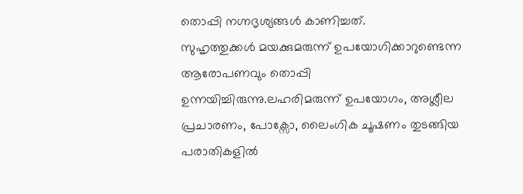തൊപ്പി നഗ്നദൃശ്യങ്ങൾ കാണിച്ചത്.
സുഹൃത്തുക്കൾ മയക്കുമരുന്ന് ഉപയോഗിക്കാറുണ്ടെന്ന ആരോപണവും തൊപ്പി ഉന്നയിച്ചിരുന്നു.ലഹരിമരുന്ന് ഉപയോഗം, അശ്ലീല പ്രചാരണം, പോക്സോ, ലൈംഗിക ചൂഷണം തുടങ്ങിയ പരാതികളിൽ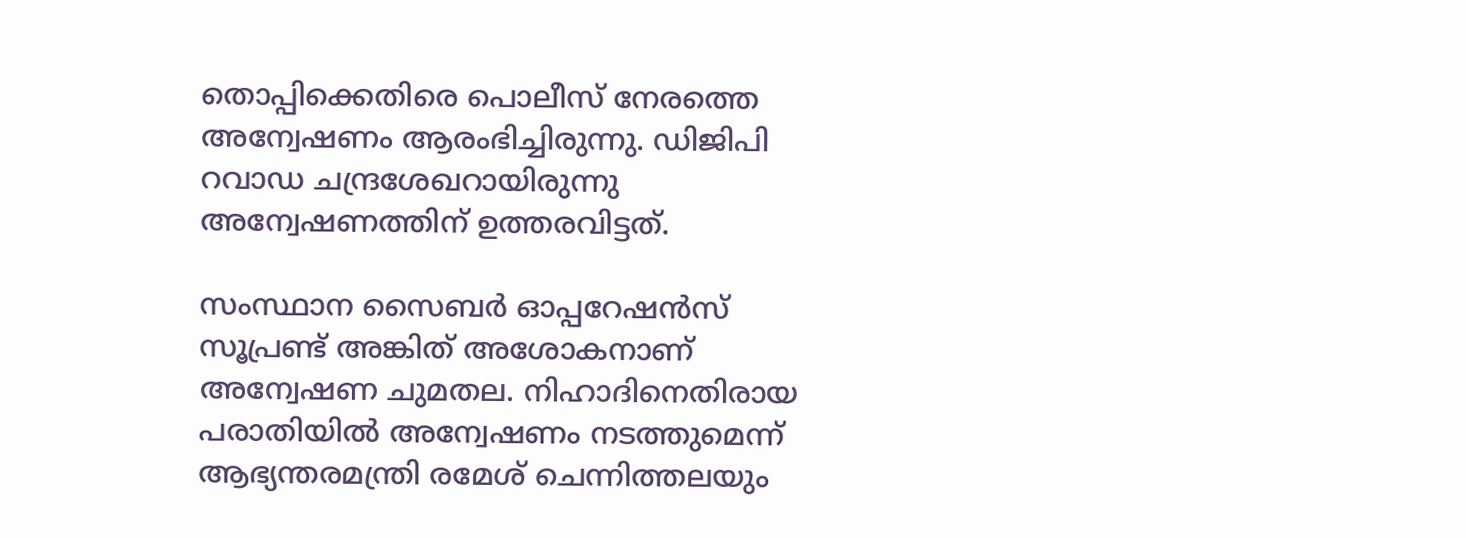തൊപ്പിക്കെതിരെ പൊലീസ് നേരത്തെ അന്വേഷണം ആരംഭിച്ചിരുന്നു. ഡിജിപി റവാഡ ചന്ദ്രശേഖറായിരുന്നു അന്വേഷണത്തിന് ഉത്തരവിട്ടത്.

സംസ്ഥാന സൈബർ ഓപ്പറേഷൻസ് സൂപ്രണ്ട് അങ്കിത് അശോകനാണ് അന്വേഷണ ചുമതല. നിഹാദിനെതിരായ പരാതിയിൽ അന്വേഷണം നടത്തുമെന്ന് ആഭ്യന്തരമന്ത്രി രമേശ് ചെന്നിത്തലയും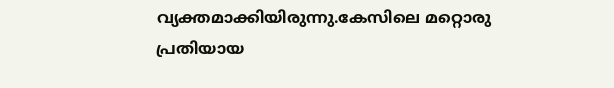വ്യക്തമാക്കിയിരുന്നു.കേസിലെ മറ്റൊരു പ്രതിയായ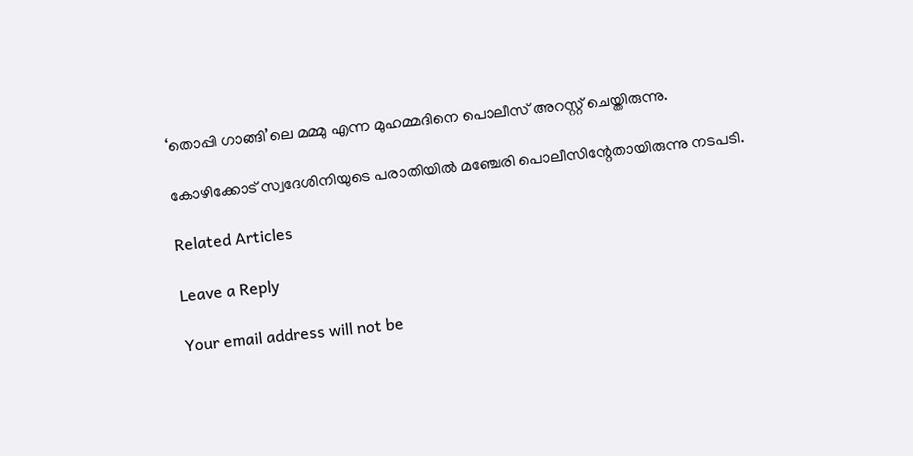‘തൊപ്പി ഗാങ്ങി’ലെ മമ്മു എന്ന മുഹമ്മദിനെ പൊലീസ് അറസ്റ്റ് ചെയ്തിരുന്നു.

കോഴിക്കോട് സ്വദേശിനിയുടെ പരാതിയിൽ മഞ്ചേരി പൊലീസിന്റേതായിരുന്നു നടപടി.

Related Articles

Leave a Reply

Your email address will not be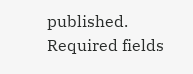published. Required fields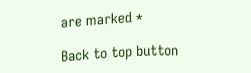are marked *

Back to top button